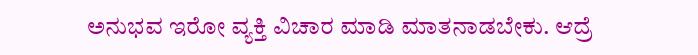ಅನುಭವ ಇರೋ ವ್ಯಕ್ತಿ ವಿಚಾರ ಮಾಡಿ ಮಾತನಾಡಬೇಕು. ಆದ್ರೆ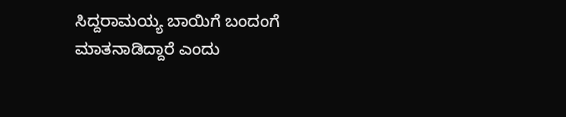ಸಿದ್ದರಾಮಯ್ಯ ಬಾಯಿಗೆ ಬಂದಂಗೆ ಮಾತನಾಡಿದ್ದಾರೆ ಎಂದು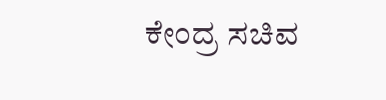ಕೇಂದ್ರ ಸಚಿವ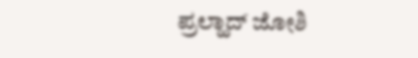ಪ್ರಲ್ಹಾದ್ ಜೋಶಿ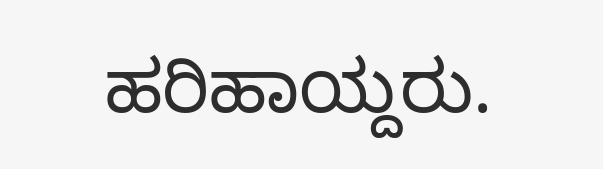ಹರಿಹಾಯ್ದರು.